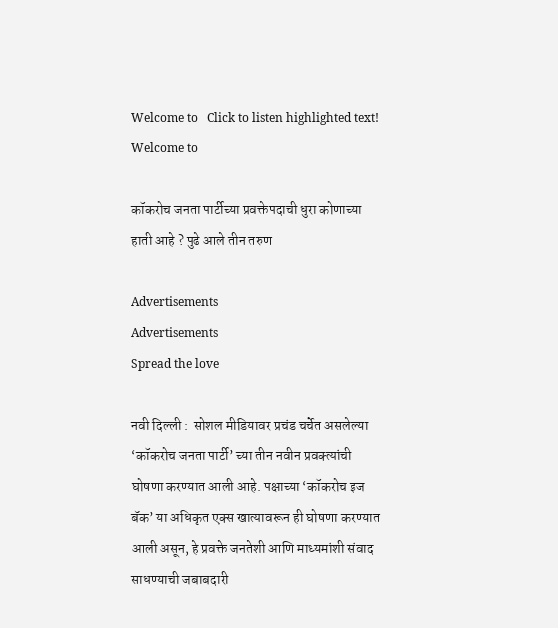Welcome to   Click to listen highlighted text! Welcome to

कॉकरोच जनता पार्टीच्या प्रवक्तेपदाची धुरा कोणाच्या हाती आहे ? पुढे आले तीन तरुण

Advertisements
Advertisements
Spread the love

नवी दिल्ली :  सोशल मीडियावर प्रचंड चर्चेत असलेल्या ‘कॉकरोच जनता पार्टी’ च्या तीन नवीन प्रवक्त्यांची घोषणा करण्यात आली आहे. पक्षाच्या ‘कॉकरोच इज बॅक’ या अधिकृत एक्स खात्यावरून ही घोषणा करण्यात आली असून, हे प्रवक्ते जनतेशी आणि माध्यमांशी संवाद साधण्याची जबाबदारी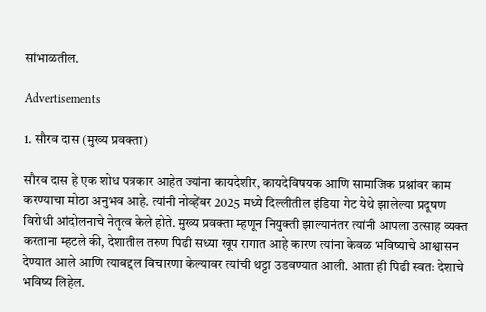सांभाळतील.

Advertisements

1. सौरव दास (मुख्य प्रवक्ता)

सौरव दास हे एक शोध पत्रकार आहेत ज्यांना कायदेशीर, कायदेविषयक आणि सामाजिक प्रश्नांवर काम करण्याचा मोठा अनुभव आहे. त्यांनी नोव्हेंबर 2025 मध्ये दिल्लीतील इंडिया गेट येथे झालेल्या प्रदूषण विरोधी आंदोलनाचे नेतृत्व केले होते. मुख्य प्रवक्ता म्हणून नियुक्ती झाल्यानंतर त्यांनी आपला उत्साह व्यक्त करताना म्हटले की, देशातील तरुण पिढी सध्या खूप रागात आहे कारण त्यांना केवळ भविष्याचे आश्वासन देण्यात आले आणि त्याबद्दल विचारणा केल्यावर त्यांची थट्टा उडवण्यात आली. आता ही पिढी स्वतः देशाचे भविष्य लिहेल.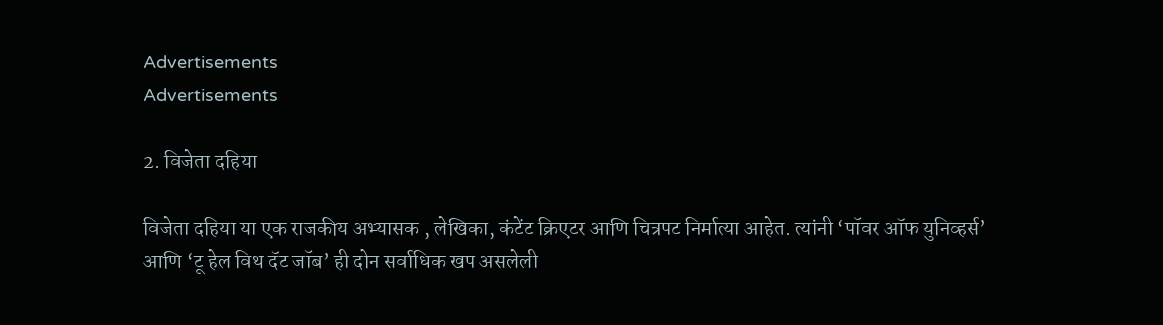Advertisements
Advertisements

2. विजेता दहिया

विजेता दहिया या एक राजकीय अभ्यासक , लेखिका, कंटेंट क्रिएटर आणि चित्रपट निर्मात्या आहेत. त्यांनी ‘पॉवर ऑफ युनिव्हर्स’ आणि ‘टू हेल विथ दॅट जॉब’ ही दोन सर्वाधिक खप असलेली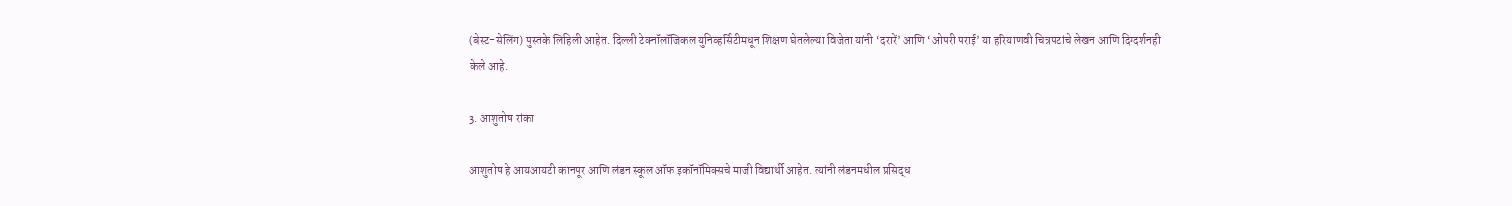(बेस्ट-सेलिंग) पुस्तके लिहिली आहेत. दिल्ली टेक्नॉलॉजिकल युनिव्हर्सिटीमधून शिक्षण घेतलेल्या विजेता यांनी ‘दरारें’ आणि ‘ओपरी पराई’ या हरियाणवी चित्रपटांचे लेखन आणि दिग्दर्शनही केले आहे.

3. आशुतोष रांका

आशुतोष हे आयआयटी कानपूर आणि लंडन स्कूल ऑफ इकॉनॉमिक्सचे माजी विद्यार्थी आहेत. त्यांनी लंडनमधील प्रसिद्ध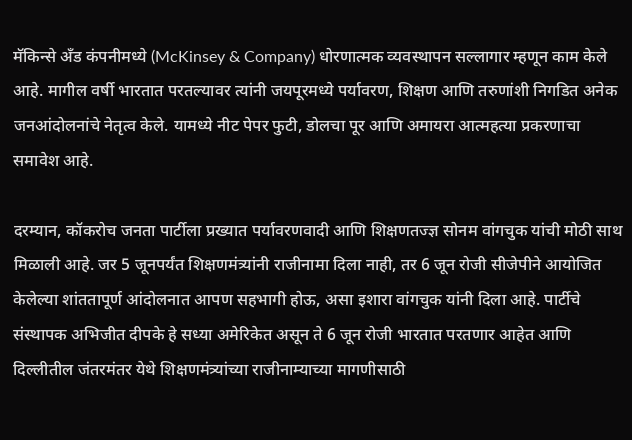मॅकिन्से अँड कंपनीमध्ये (McKinsey & Company) धोरणात्मक व्यवस्थापन सल्लागार म्हणून काम केले आहे. मागील वर्षी भारतात परतल्यावर त्यांनी जयपूरमध्ये पर्यावरण, शिक्षण आणि तरुणांशी निगडित अनेक जनआंदोलनांचे नेतृत्व केले. यामध्ये नीट पेपर फुटी, डोलचा पूर आणि अमायरा आत्महत्या प्रकरणाचा समावेश आहे.

दरम्यान, कॉकरोच जनता पार्टीला प्रख्यात पर्यावरणवादी आणि शिक्षणतज्ज्ञ सोनम वांगचुक यांची मोठी साथ मिळाली आहे. जर 5 जूनपर्यंत शिक्षणमंत्र्यांनी राजीनामा दिला नाही, तर 6 जून रोजी सीजेपीने आयोजित केलेल्या शांततापूर्ण आंदोलनात आपण सहभागी होऊ, असा इशारा वांगचुक यांनी दिला आहे. पार्टीचे संस्थापक अभिजीत दीपके हे सध्या अमेरिकेत असून ते 6 जून रोजी भारतात परतणार आहेत आणि दिल्लीतील जंतरमंतर येथे शिक्षणमंत्र्यांच्या राजीनाम्याच्या मागणीसाठी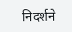निदर्शने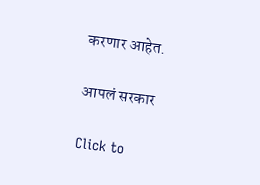करणार आहेत.

आपलं सरकार

Click to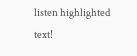listen highlighted text!